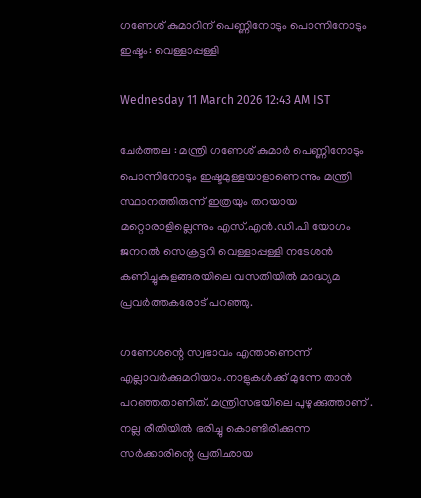ഗണേശ് കുമാറിന് പെണ്ണിനോടും പൊന്നിനോടും ഇഷ്ടം: വെള്ളാപ്പള്ളി

Wednesday 11 March 2026 12:43 AM IST

ചേർത്തല : മന്ത്രി ഗണേശ് കുമാർ പെണ്ണിനോടും പൊന്നിനോടും ഇഷ്ടമുള്ളയാളാണെന്നും മന്ത്രി സ്ഥാനത്തിരുന്ന് ഇത്രയും തറയായ മറ്റൊരാളില്ലെന്നും എസ്.എൻ.ഡി.പി യോഗം ജനറൽ സെക്രട്ടറി വെള്ളാപ്പള്ളി നടേശൻ കണിച്ചുകുളങ്ങരയിലെ വസതിയിൽ മാദ്ധ്യമ പ്രവർത്തകരോട് പറഞ്ഞു.

ഗണേശന്റെ സ്വഭാവം എന്താണെന്ന് എല്ലാവർക്കുമറിയാം.നാളുകൾക്ക് മുന്നേ താൻ പറഞ്ഞതാണിത്. മന്ത്രിസഭയിലെ പുഴുക്കുത്താണ് . നല്ല രീതിയിൽ ഭരിച്ചു കൊണ്ടിരിക്കുന്ന സർക്കാരിന്റെ പ്രതിഛായ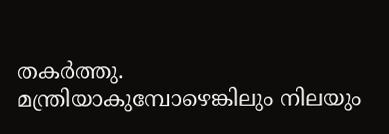തകർത്തു. മന്ത്രിയാകുമ്പോഴെങ്കിലും നിലയും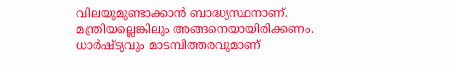വിലയുമുണ്ടാക്കാൻ ബാദ്ധ്യസ്ഥനാണ്. മന്ത്രിയല്ലെങ്കിലും അങ്ങനെയായിരിക്കണം. ധാർഷ്ട്യവും മാടമ്പിത്തരവുമാണ്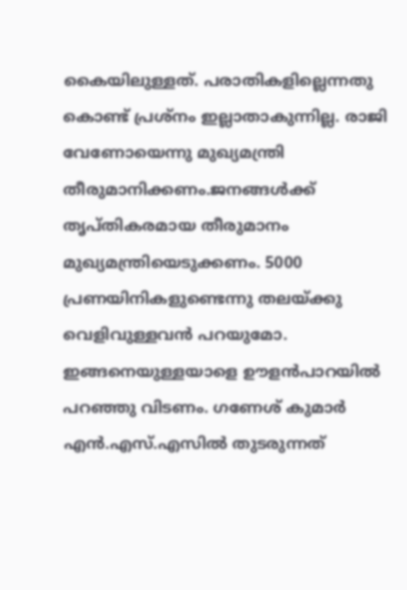കൈയിലുള്ളത്. പരാതികളില്ലെന്നതു കൊണ്ട് പ്രശ്നം ഇല്ലാതാകുന്നില്ല. രാജി വേണോയെന്നു മുഖ്യമന്ത്രി തീരുമാനിക്കണം.ജനങ്ങൾക്ക് തൃപ്തികരമായ തീരുമാനം മുഖ്യമന്ത്രിയെടുക്കണം. 5000 പ്രണയിനികളുണ്ടെന്നു തലയ്ക്കു വെളിവുള്ളവൻ പറയുമോ. ഇങ്ങനെയുള്ളയാളെ ഊളൻപാറയിൽ പറഞ്ഞു വിടണം. ഗണേശ് കുമാർ എൻ.എസ്.എസിൽ തുടരുന്നത്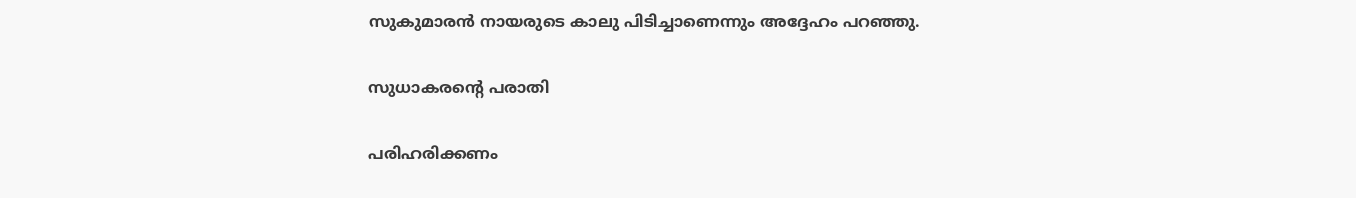സുകുമാരൻ നായരുടെ കാലു പിടിച്ചാണെന്നും അദ്ദേഹം പറഞ്ഞു.

സുധാകരന്റെ പരാതി

പരിഹരിക്കണം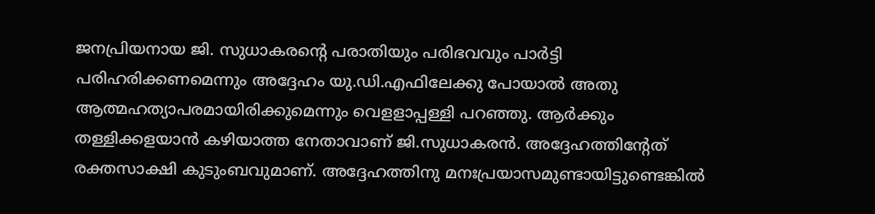ജനപ്രിയനായ ജി. സുധാകരന്റെ പരാതിയും പരിഭവവും പാർട്ടി പരിഹരിക്കണമെന്നും അദ്ദേഹം യു.ഡി.എഫിലേക്കു പോയാൽ അതു ആത്മഹത്യാപരമായിരിക്കുമെന്നും വെളളാപ്പള്ളി പറഞ്ഞു. ആർക്കും തള്ളിക്കളയാൻ കഴിയാത്ത നേതാവാണ് ജി.സുധാകരൻ. അദ്ദേഹത്തിന്റേത് രക്തസാക്ഷി കു‌ടുംബവുമാണ്. അദ്ദേഹത്തിനു മനഃപ്രയാസമുണ്ടായിട്ടുണ്ടെങ്കിൽ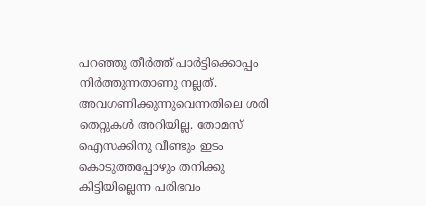പറഞ്ഞു തീർത്ത് പാർട്ടിക്കൊപ്പം നിർത്തുന്നതാണു നല്ലത്. അവഗണിക്കുന്നുവെന്നതിലെ ശരി തെറ്റുകൾ അറിയില്ല. തോമസ് ഐസക്കിനു വീണ്ടും ഇടം കൊടുത്തപ്പോഴും തനിക്കു കിട്ടിയില്ലെന്ന പരിഭവം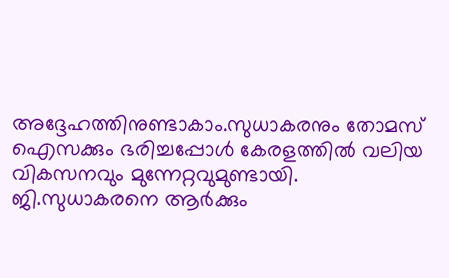അദ്ദേഹത്തിനുണ്ടാകാം.സുധാകരനും തോമസ് ഐസക്കും ഭരിച്ചപ്പോൾ കേരളത്തിൽ വലിയ വികസനവും മുന്നേറ്റവുമുണ്ടായി. ജി.സുധാകരനെ ആർക്കും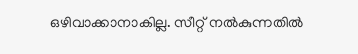ഒഴിവാക്കാനാകില്ല. സീറ്റ് നൽകുന്നതിൽ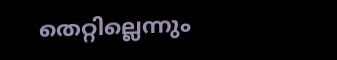തെറ്റില്ലെന്നും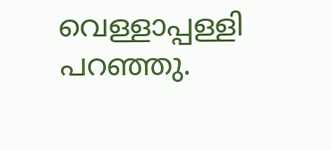വെള്ളാപ്പള്ളി പറഞ്ഞു.